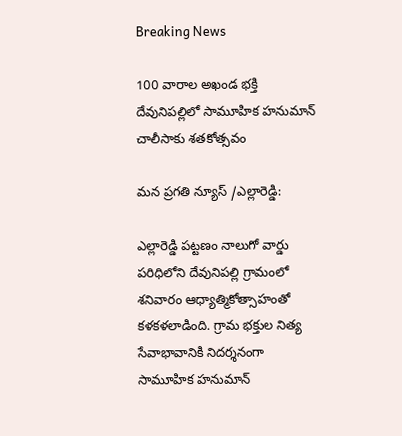Breaking News

100 వారాల అఖండ భక్తి దేవునిపల్లిలో సామూహిక హనుమాన్ చాలీసాకు శతకోత్సవం

మన ప్రగతి న్యూస్ /ఎల్లారెడ్డి:

ఎల్లారెడ్డి పట్టణం నాలుగో వార్డు పరిధిలోని దేవునిపల్లి గ్రామంలో శనివారం ఆధ్యాత్మికోత్సాహంతో కళకళలాడింది. గ్రామ భక్తుల నిత్య సేవాభావానికి నిదర్శనంగా సామూహిక హనుమాన్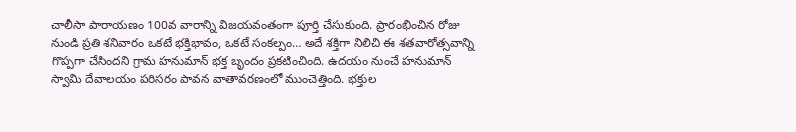చాలీసా పారాయణం 100వ వారాన్ని విజయవంతంగా పూర్తి చేసుకుంది. ప్రారంభించిన రోజు నుండి ప్రతి శనివారం ఒకటే భక్తిభావం, ఒకటే సంకల్పం… అదే శక్తిగా నిలిచి ఈ శతవారోత్సవాన్ని గొప్పగా చేసిందని గ్రామ హనుమాన్ భక్త బృందం ప్రకటించింది. ఉదయం నుంచే హనుమాన్ స్వామి దేవాలయం పరిసరం పావన వాతావరణంలో ముంచెత్తింది. భక్తుల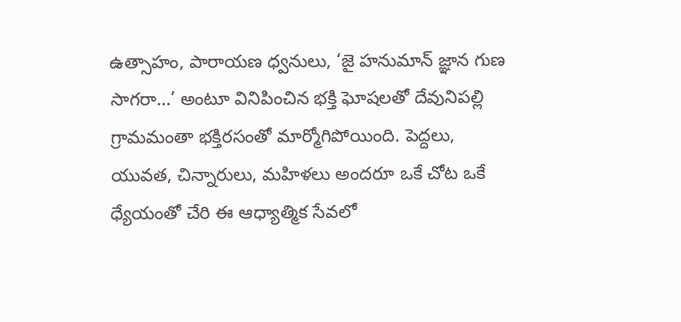ఉత్సాహం, పారాయణ ధ్వనులు, ‘జై హనుమాన్ జ్ఞాన గుణ సాగరా…’ అంటూ వినిపించిన భక్తి ఘోషలతో దేవునిపల్లి గ్రామమంతా భక్తిరసంతో మార్మోగిపోయింది. పెద్దలు, యువత, చిన్నారులు, మహిళలు అందరూ ఒకే చోట ఒకే ధ్యేయంతో చేరి ఈ ఆధ్యాత్మిక సేవలో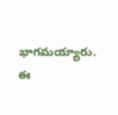భాగమయ్యారు.
ఈ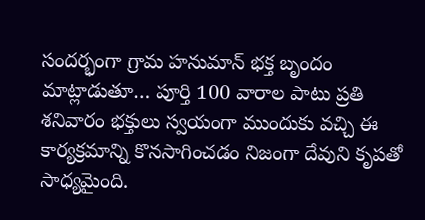సందర్భంగా గ్రామ హనుమాన్ భక్త బృందం మాట్లాడుతూ… పూర్తి 100 వారాల పాటు ప్రతి శనివారం భక్తులు స్వయంగా ముందుకు వచ్చి ఈ కార్యక్రమాన్ని కొనసాగించడం నిజంగా దేవుని కృపతో సాధ్యమైంది.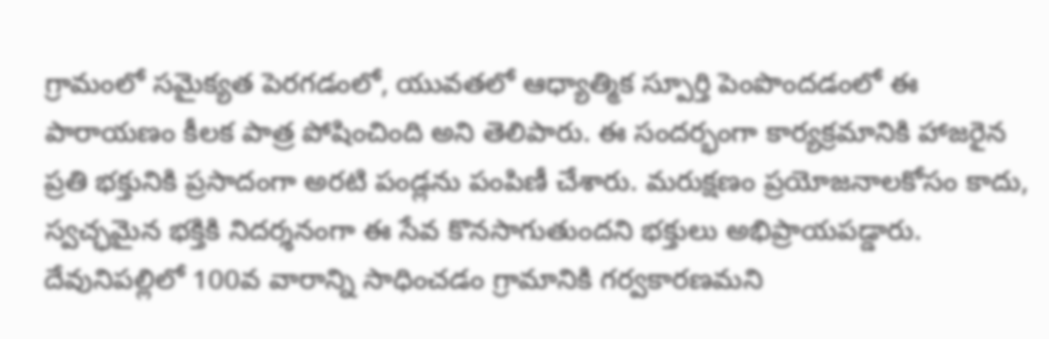గ్రామంలో సమైక్యత పెరగడంలో, యువతలో ఆధ్యాత్మిక స్పూర్తి పెంపొందడంలో ఈ పారాయణం కీలక పాత్ర పోషించింది అని తెలిపారు. ఈ సందర్భంగా కార్యక్రమానికి హాజరైన ప్రతి భక్తునికి ప్రసాదంగా అరటి పండ్లను పంపిణీ చేశారు. మరుక్షణం ప్రయోజనాలకోసం కాదు, స్వచ్ఛమైన భక్తికి నిదర్శనంగా ఈ సేవ కొనసాగుతుందని భక్తులు అభిప్రాయపడ్డారు. దేవునిపల్లిలో 100వ వారాన్ని సాధించడం గ్రామానికి గర్వకారణమని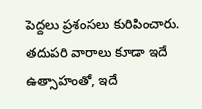పెద్దలు ప్రశంసలు కురిపించారు. తదుపరి వారాలు కూడా ఇదే ఉత్సాహంతో, ఇదే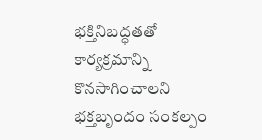భక్తినిబద్ధతతో కార్యక్రమాన్ని కొనసాగించాలని భక్తబృందం సంకల్పం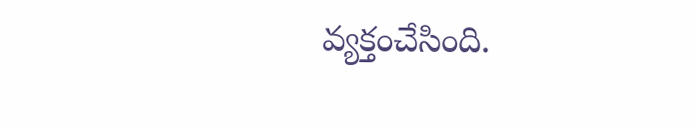వ్యక్తంచేసింది.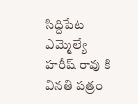సిద్దిపేట ఎమ్మెల్యే హరీష్ రావు కి వినతి పత్రం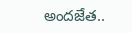అందజేత..